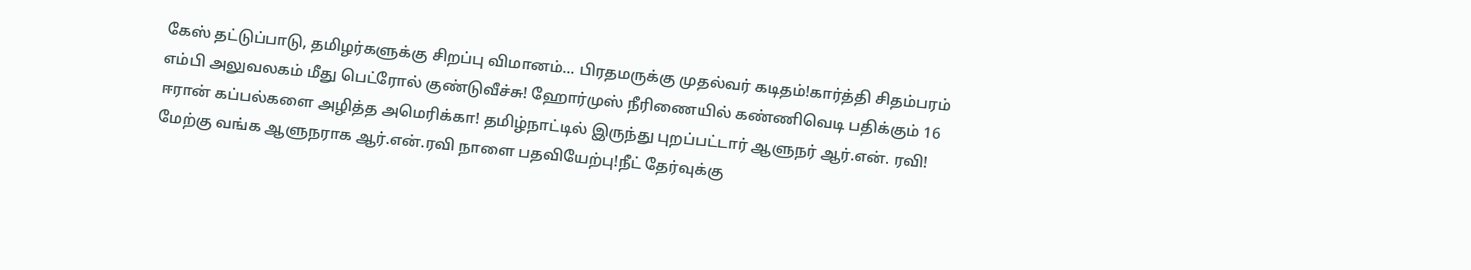கேஸ் தட்டுப்பாடு, தமிழர்களுக்கு சிறப்பு விமானம்... பிரதமருக்கு முதல்வர் கடிதம்!கார்த்தி சிதம்பரம் எம்பி அலுவலகம் மீது பெட்ரோல் குண்டுவீச்சு! ஹோர்முஸ் நீரிணையில் கண்ணிவெடி பதிக்கும் 16 ஈரான் கப்பல்களை அழித்த அமெரிக்கா! தமிழ்நாட்டில் இருந்து புறப்பட்டார் ஆளுநர் ஆர்.என். ரவி! மேற்கு வங்க ஆளுநராக ஆர்.என்.ரவி நாளை பதவியேற்பு!நீட் தேர்வுக்கு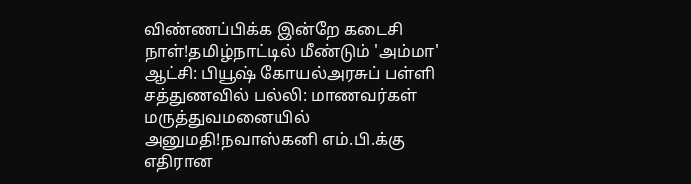விண்ணப்பிக்க இன்றே கடைசி நாள்!தமிழ்நாட்டில் மீண்டும் 'அம்மா' ஆட்சி: பியூஷ் கோயல்அரசுப் பள்ளி சத்துணவில் பல்லி: மாணவர்கள் மருத்துவமனையில் அனுமதி!நவாஸ்கனி எம்.பி.க்கு எதிரான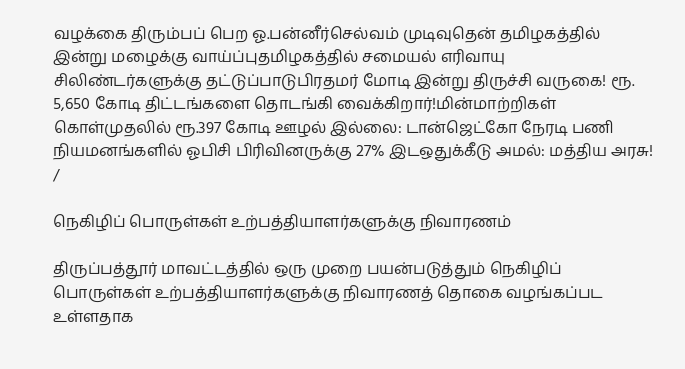வழக்கை திரும்பப் பெற ஓ.பன்னீர்செல்வம் முடிவுதென் தமிழகத்தில் இன்று மழைக்கு வாய்ப்புதமிழகத்தில் சமையல் எரிவாயு சிலிண்டர்களுக்கு தட்டுப்பாடுபிரதமர் மோடி இன்று திருச்சி வருகை! ரூ. 5,650 கோடி திட்டங்களை தொடங்கி வைக்கிறார்!மின்மாற்றிகள் கொள்முதலில் ரூ.397 கோடி ஊழல் இல்லை: டான்ஜெட்கோ நேரடி பணி நியமனங்களில் ஓபிசி பிரிவினருக்கு 27% இடஒதுக்கீடு அமல்: மத்திய அரசு!
/

நெகிழிப் பொருள்கள் உற்பத்தியாளர்களுக்கு நிவாரணம்

திருப்பத்தூர் மாவட்டத்தில் ஒரு முறை பயன்படுத்தும் நெகிழிப் பொருள்கள் உற்பத்தியாளர்களுக்கு நிவாரணத் தொகை வழங்கப்பட உள்ளதாக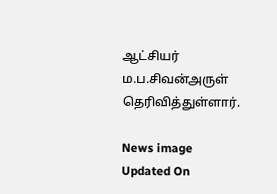ஆட்சியர் ம.ப.சிவன்அருள் தெரிவித்துள்ளார்.

News image
Updated On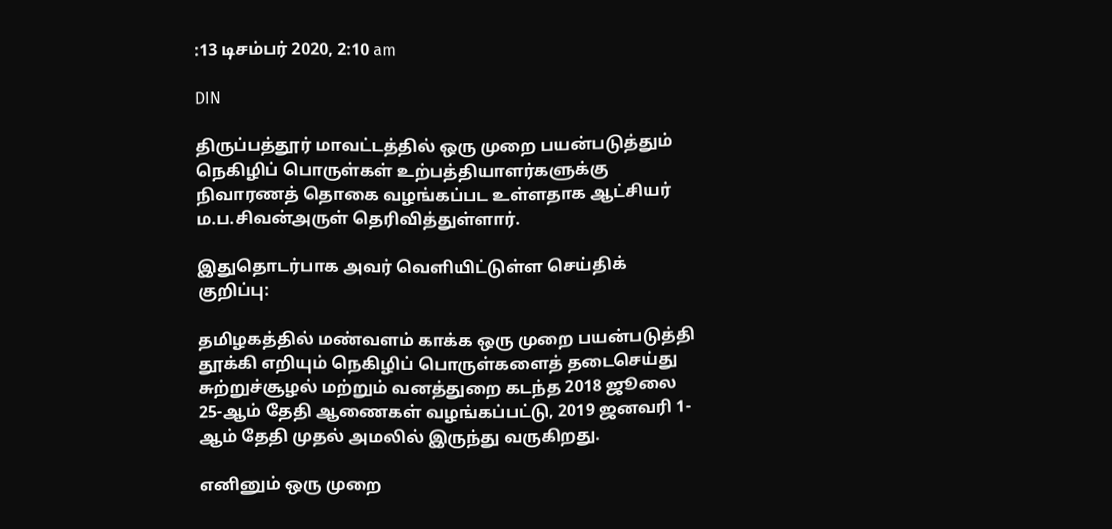:13 டிசம்பர் 2020, 2:10 am

DIN

திருப்பத்தூர் மாவட்டத்தில் ஒரு முறை பயன்படுத்தும் நெகிழிப் பொருள்கள் உற்பத்தியாளர்களுக்கு நிவாரணத் தொகை வழங்கப்பட உள்ளதாக ஆட்சியர் ம.ப.சிவன்அருள் தெரிவித்துள்ளார்.

இதுதொடர்பாக அவர் வெளியிட்டுள்ள செய்திக் குறிப்பு:

தமிழகத்தில் மண்வளம் காக்க ஒரு முறை பயன்படுத்தி தூக்கி எறியும் நெகிழிப் பொருள்களைத் தடைசெய்து சுற்றுச்சூழல் மற்றும் வனத்துறை கடந்த 2018 ஜூலை 25-ஆம் தேதி ஆணைகள் வழங்கப்பட்டு, 2019 ஜனவரி 1-ஆம் தேதி முதல் அமலில் இருந்து வருகிறது.

எனினும் ஒரு முறை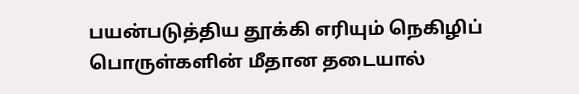பயன்படுத்திய தூக்கி எரியும் நெகிழிப் பொருள்களின் மீதான தடையால்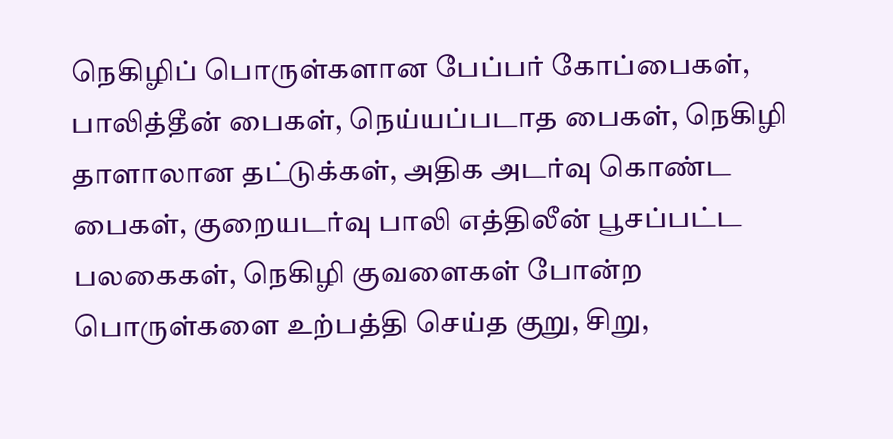நெகிழிப் பொருள்களான பேப்பர் கோப்பைகள், பாலித்தீன் பைகள், நெய்யப்படாத பைகள், நெகிழி தாளாலான தட்டுக்கள், அதிக அடர்வு கொண்ட பைகள், குறையடர்வு பாலி எத்திலீன் பூசப்பட்ட பலகைகள், நெகிழி குவளைகள் போன்ற பொருள்களை உற்பத்தி செய்த குறு, சிறு,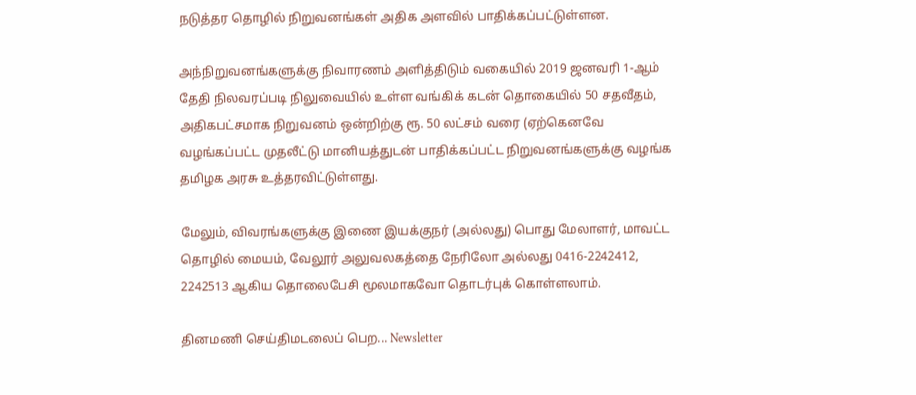நடுத்தர தொழில் நிறுவனங்கள் அதிக அளவில் பாதிக்கப்பட்டுள்ளன.

அந்நிறுவனங்களுக்கு நிவாரணம் அளித்திடும் வகையில் 2019 ஜனவரி 1-ஆம் தேதி நிலவரப்படி நிலுவையில் உள்ள வங்கிக் கடன் தொகையில் 50 சதவீதம், அதிகபட்சமாக நிறுவனம் ஒன்றிற்கு ரூ. 50 லட்சம் வரை (ஏற்கெனவே வழங்கப்பட்ட முதலீட்டு மானியத்துடன் பாதிக்கப்பட்ட நிறுவனங்களுக்கு வழங்க தமிழக அரசு உத்தரவிட்டுள்ளது.

மேலும், விவரங்களுக்கு இணை இயக்குநர் (அல்லது) பொது மேலாளர், மாவட்ட தொழில் மையம், வேலூர் அலுவலகத்தை நேரிலோ அல்லது 0416-2242412, 2242513 ஆகிய தொலைபேசி மூலமாகவோ தொடர்புக் கொள்ளலாம்.

தினமணி செய்திமடலைப் பெற... Newsletter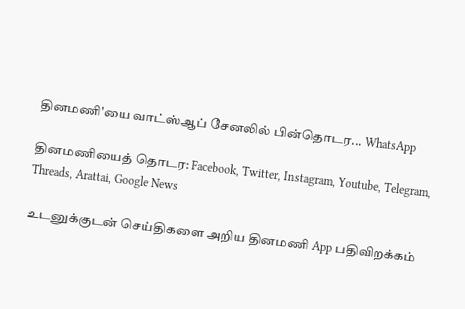தினமணி'யை வாட்ஸ்ஆப் சேனலில் பின்தொடர... WhatsApp

தினமணியைத் தொடர: Facebook, Twitter, Instagram, Youtube, Telegram, Threads, Arattai, Google News

உடனுக்குடன் செய்திகளை அறிய தினமணி App பதிவிறக்கம்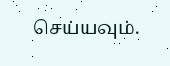செய்யவும்.